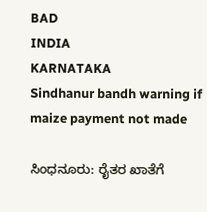BAD
INDIA
KARNATAKA
Sindhanur bandh warning if maize payment not made

ಸಿಂಧನೂರು: ರೈತರ ಖಾತೆಗೆ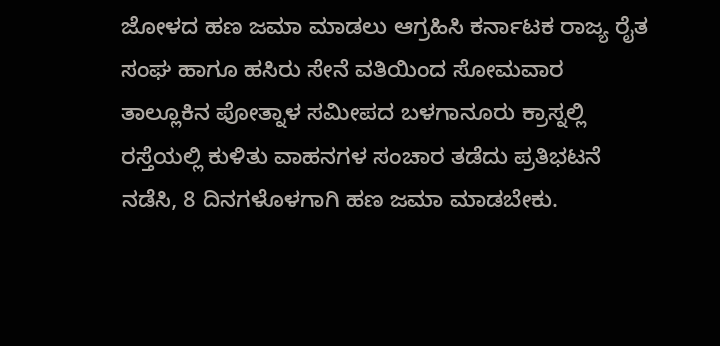ಜೋಳದ ಹಣ ಜಮಾ ಮಾಡಲು ಆಗ್ರಹಿಸಿ ಕರ್ನಾಟಕ ರಾಜ್ಯ ರೈತ ಸಂಘ ಹಾಗೂ ಹಸಿರು ಸೇನೆ ವತಿಯಿಂದ ಸೋಮವಾರ ತಾಲ್ಲೂಕಿನ ಪೋತ್ನಾಳ ಸಮೀಪದ ಬಳಗಾನೂರು ಕ್ರಾಸ್ನಲ್ಲಿ ರಸ್ತೆಯಲ್ಲಿ ಕುಳಿತು ವಾಹನಗಳ ಸಂಚಾರ ತಡೆದು ಪ್ರತಿಭಟನೆ ನಡೆಸಿ, 8 ದಿನಗಳೊಳಗಾಗಿ ಹಣ ಜಮಾ ಮಾಡಬೇಕು.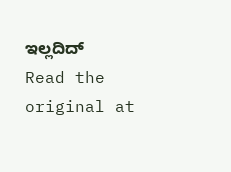ಇಲ್ಲದಿದ್
Read the original at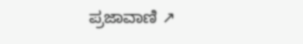ಪ್ರಜಾವಾಣಿ ↗